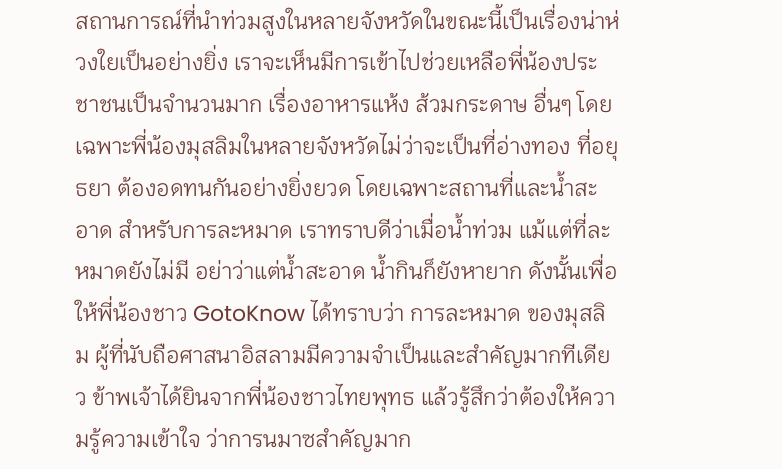สถานการณ์ที่นำท่วมสูงในหลายจังหวัดในขณะนี้เป็นเรื่องน่าห่วงใยเป็นอย่างยิ่ง เราจะเห็นมีการเข้าไปช่วยเหลือพี่น้องประชาชนเป็นจำนวนมาก เรื่องอาหารแห้ง ส้วมกระดาษ อื่นๆ โดยเฉพาะพี่น้องมุสลิมในหลายจังหวัดไม่ว่าจะเป็นที่อ่างทอง ที่อยุธยา ต้องอดทนกันอย่างยิ่งยวด โดยเฉพาะสถานที่และน้ำสะอาด สำหรับการละหมาด เราทราบดีว่าเมื่อน้ำท่วม แม้แต่ที่ละหมาดยังไม่มี อย่าว่าแต่น้ำสะอาด น้ำกินก็ยังหายาก ดังนั้นเพื่อให้พี่น้องชาว GotoKnow ได้ทราบว่า การละหมาด ของมุสลิม ผู้ที่นับถือศาสนาอิสลามมีความจำเป็นและสำคัญมากทีเดียว ข้าพเจ้าได้ยินจากพี่น้องชาวไทยพุทธ แล้วรู้สึกว่าต้องให้ความรู้ความเข้าใจ ว่าการนมาซสำคัญมาก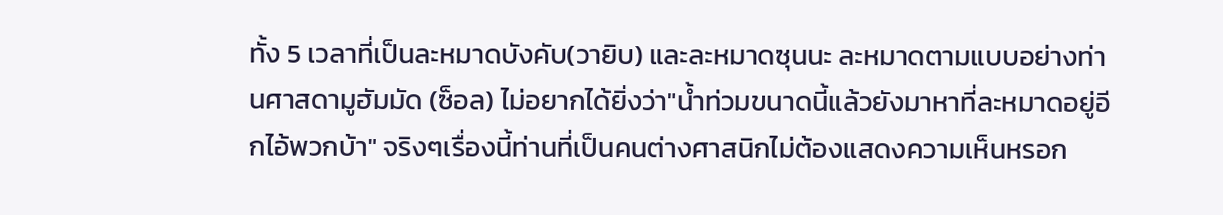ทั้ง 5 เวลาที่เป็นละหมาดบังคับ(วายิบ) และละหมาดซุนนะ ละหมาดตามแบบอย่างท่านศาสดามูฮัมมัด (ซ็อล) ไม่อยากได้ยิ่งว่า"น้ำท่วมขนาดนี้แล้วยังมาหาที่ละหมาดอยู่อีกไอ้พวกบ้า" จริงๆเรื่องนี้ท่านที่เป็นคนต่างศาสนิกไม่ต้องแสดงความเห็นหรอก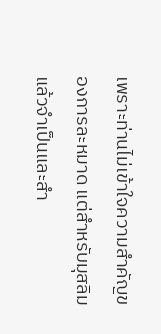เพราะท่านไม่เข้าใจความสำคัญของการละหมาด แต่สำหรับมุสลิมแล้วจำเป็นและสำ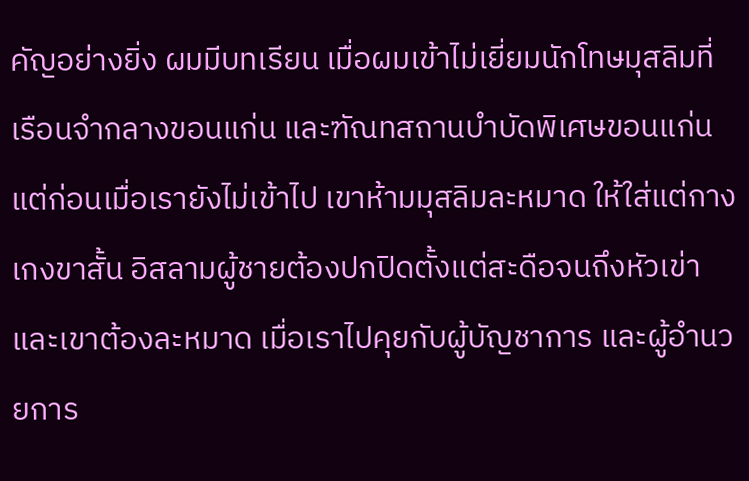คัญอย่างยิ่ง ผมมีบทเรียน เมื่อผมเข้าไม่เยี่ยมนักโทษมุสลิมที่เรือนจำกลางขอนแก่น และฑัณทสถานบำบัดพิเศษขอนแก่น แต่ก่อนเมื่อเรายังไม่เข้าไป เขาห้ามมุสลิมละหมาด ให้ใส่แต่กางเกงขาสั้น อิสลามผู้ชายต้องปกปิดตั้งแต่สะดือจนถึงหัวเข่า และเขาต้องละหมาด เมื่อเราไปคุยกับผู้บัญชาการ และผู้อำนวยการ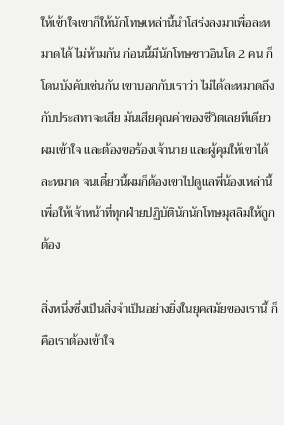ให้เข้าใจเขาก็ให้นักโทษเหล่านี้นำโสร่งลงมาเพื่อละหมาดได้ ไม่ห้ามกัน ก่อนนี้มีนักโทษชาวอินโด 2 คน ก็โดนบังคับเช่นกัน เขาบอกกับเราว่า ไม่ได้ละหมาดถึงกับประสทาจะเสีย มันเสียคุณค่าของชีวิตเลยทีเดียว ผมเข้าใจ และต้องขอร้องเจ้านาย และผู้คุมให้เขาได้ละหมาด จนเดี๋ยวนี้ผมก็ต้องเขาไปดูแลพี่น้องเหล่านี้เพื่อให้เจ้าหน้าที่ทุกฝ่ายปฏิบัตินักนักโทษมุสลิมให้ถูกต้อง

สิ่งหนึ่งซึ่งเป็นสิ่งจำเป็นอย่างยิ่งในยุคสมัยของเรานี้ ก็คือเราต้องเข้าใจ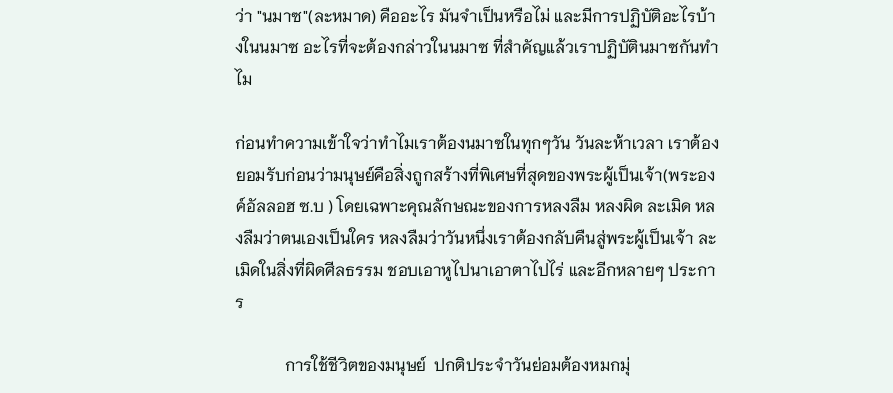ว่า "นมาซ"(ละหมาด) คืออะไร มันจำเป็นหรือไม่ และมีการปฏิบัติอะไรบ้างในนมาซ อะไรที่จะต้องกล่าวในนมาซ ที่สำคัญแล้วเราปฏิบัตินมาซกันทำไม

ก่อนทำความเข้าใจว่าทำไมเราต้องนมาซในทุกๆวัน วันละห้าเวลา เราต้องยอมรับก่อนว่ามนุษย์คือสิ่งถูกสร้างที่พิเศษที่สุดของพระผู้เป็นเจ้า(พระองค์อัลลอฮ ซ.บ ) โดยเฉพาะคุณลักษณะของการหลงลืม หลงผิด ละเมิด หลงลืมว่าตนเองเป็นใคร หลงลืมว่าวันหนึ่งเราต้องกลับคืนสู่พระผู้เป็นเจ้า ละเมิดในสิ่งที่ผิดศีลธรรม ชอบเอาหูไปนาเอาตาไปไร่ และอีกหลายๆ ประการ

            การใช้ชีวิตของมนุษย์  ปกติประจำวันย่อมต้องหมกมุ่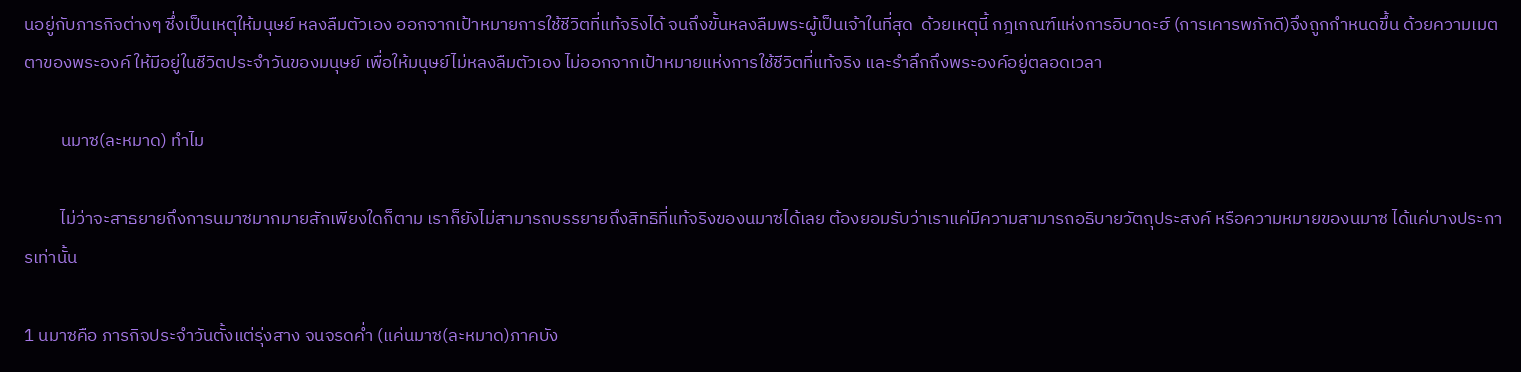นอยู่กับภารกิจต่างๆ ซึ่งเป็นเหตุให้มนุษย์ หลงลืมตัวเอง ออกจากเป้าหมายการใช้ชีวิตที่แท้จริงได้ จนถึงขั้นหลงลืมพระผู้เป็นเจ้าในที่สุด  ด้วยเหตุนี้ กฎเกณฑ์แห่งการอิบาดะฮ์ (การเคารพภักดี)จึงถูกกำหนดขึ้น ด้วยความเมตตาของพระองค์ ให้มีอยู่ในชีวิตประจำวันของมนุษย์ เพื่อให้มนุษย์ไม่หลงลืมตัวเอง ไม่ออกจากเป้าหมายแห่งการใช้ชีวิตที่แท้จริง และรำลึกถึงพระองค์อยู่ตลอดเวลา

         นมาซ(ละหมาด) ทำไม

         ไม่ว่าจะสาธยายถึงการนมาซมากมายสักเพียงใดก็ตาม เราก็ยังไม่สามารถบรรยายถึงสิทธิที่แท้จริงของนมาซได้เลย ต้องยอมรับว่าเราแค่มีความสามารถอธิบายวัตถุประสงค์ หรือความหมายของนมาซ ได้แค่บางประการเท่านั้น

1 นมาซคือ ภารกิจประจำวันตั้งแต่รุ่งสาง จนจรดค่ำ (แค่นมาซ(ละหมาด)ภาคบัง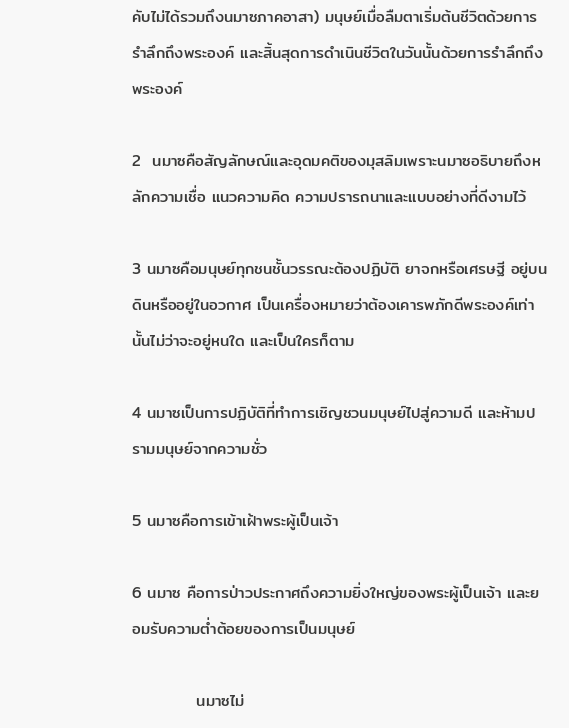คับไม่ได้รวมถึงนมาซภาคอาสา) มนุษย์เมื่อลืมตาเริ่มต้นชีวิตด้วยการรำลึกถึงพระองค์ และสิ้นสุดการดำเนินชีวิตในวันนั้นด้วยการรำลึกถึงพระองค์

2  นมาซคือสัญลักษณ์และอุดมคติของมุสลิมเพราะนมาซอธิบายถึงหลักความเชื่อ แนวความคิด ความปรารถนาและแบบอย่างที่ดีงามไว้

3 นมาซคือมนุษย์ทุกชนชั้นวรรณะต้องปฏิบัติ ยาจกหรือเศรษฐี อยู่บนดินหรืออยู่ในอวกาศ เป็นเครื่องหมายว่าต้องเคารพภักดีพระองค์เท่านั้นไม่ว่าจะอยู่หนใด และเป็นใครก็ตาม

4 นมาซเป็นการปฏิบัติที่ทำการเชิญชวนมนุษย์ไปสู่ความดี และห้ามปรามมนุษย์จากความชั่ว

5 นมาซคือการเข้าเฝ้าพระผู้เป็นเจ้า

6 นมาซ คือการป่าวประกาศถึงความยิ่งใหญ่ของพระผู้เป็นเจ้า และยอมรับความต่ำต้อยของการเป็นมนุษย์

           นมาซไม่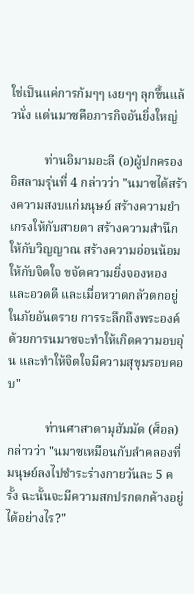ใช่เป็นแค่การก้มๆๆ เงยๆๆ ลุกขึ้นแล้วนั่ง แต่นมาซคือภารกิจอันยิ่งใหญ่

           ท่านอิมามอะลี (อ)ผู้ปกครองอิสลามรุ่นที่ 4 กล่าวว่า "นมาซได้สร้างความสงบแก่มนุษย์ สร้างความยำเกรงให้กับสายตา สร้างความสำนึกให้กับวิญญาณ สร้างความอ่อนน้อมให้กับจิตใจ ขจัดความยิ่งจองหองและอวดดี และเมื่อหวาดกลัวตกอยู่ในภัยอันตราย การระลึกถึงพระองค์ด้วยการนมาซจะทำให้เกิดความอบอุ่น และทำให้จิตใจมีความสุขุมรอบคอบ"

            ท่านศาสาดามุฮัมมัด (ศ็อล) กล่าวว่า "นมาซเหมือนกับลำคลองที่มนุษย์ลงไปชำระร่างกายวันละ 5 ครั้ง ฉะนั้นจะมีความสกปรกตกค้างอยู่ได้อย่างไร?"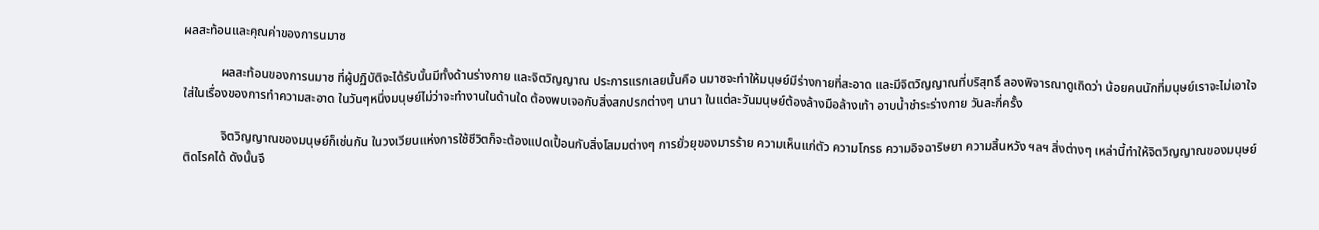ผลสะท้อนและคุณค่าของการนมาซ

            ผลสะท้อนของการนมาซ ที่ผู้ปฏิบัติจะได้รับนั้นมีทั้งด้านร่างกาย และจิตวิญญาณ ประการแรกเลยนั้นคือ นมาซจะทำให้มนุษย์มีร่างกายที่สะอาด และมีจิตวิญญาณที่บริสุทธิ์ ลองพิจารณาดูเถิดว่า น้อยคนนักที่มนุษย์เราจะไม่เอาใจใส่ในเรื่องของการทำความสะอาด ในวันๆหนึ่งมนุษย์ไม่ว่าจะทำงานในด้านใด ต้องพบเจอกับสิ่งสกปรกต่างๆ นานา ในแต่ละวันมนุษย์ต้องล้างมือล้างเท้า อาบน้ำชำระร่างกาย วันละกี่ครั้ง

            จิตวิญญาณของมนุษย์ก็เช่นกัน ในวงเวียนแห่งการใช้ชีวิตก็จะต้องแปดเปื้อนกับสิ่งโสมมต่างๆ การยั่วยุของมารร้าย ความเห็นแก่ตัว ความโกรธ ความอิจฉาริษยา ความสิ้นหวัง ฯลฯ สิ่งต่างๆ เหล่านี้ทำให้จิตวิญญาณของมนุษย์ติดโรคได้ ดังนั้นจึ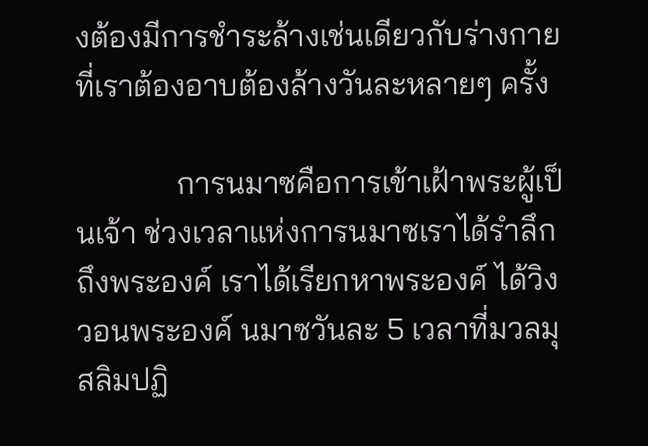งต้องมีการชำระล้างเช่นเดียวกับร่างกายที่เราต้องอาบต้องล้างวันละหลายๆ ครั้ง

             การนมาซคือการเข้าเฝ้าพระผู้เป็นเจ้า ช่วงเวลาแห่งการนมาซเราได้รำลึกถึงพระองค์ เราได้เรียกหาพระองค์ ได้วิงวอนพระองค์ นมาซวันละ 5 เวลาที่มวลมุสลิมปฏิ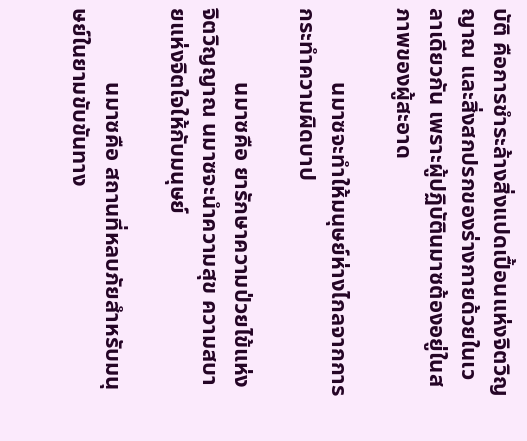บัติ คือการชำระล้างสิ่งแปดเปื้อนแห่งจิตวิญญาณ และสิ่งสกปรกของร่างกายด้วยในเวลาเดียวกัน เพราะผู้ปฏิบัตินมาซต้องอยู่ในสภาพของผู้สะอาด

             นมาซจะทำให้มนุษย์ห่างไกลจากการกระทำความผิดบาป

             นมาซคือ ยารักษาความป่วยไข้แห่งจิตวิญญาณ นมาซจะนำความสุข ความสบายแห่งจิตใจให้กับมนุษย์

             นมาซคือ สถานที่หลบภัยสำหรับมนุษย์ในยามขับขันทาง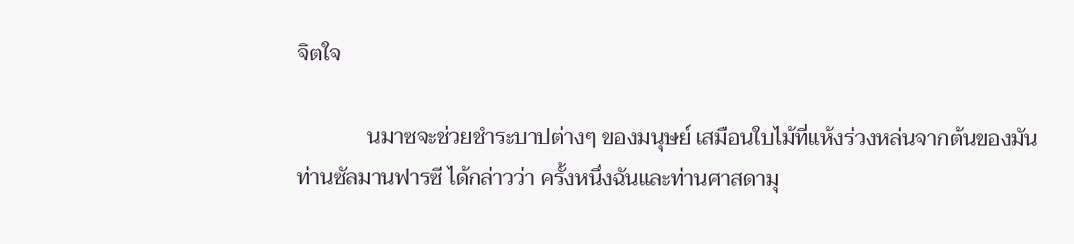จิตใจ

             นมาซจะช่วยชำระบาปต่างๆ ของมนุษย์ เสมือนใบไม้ที่แห้งร่วงหล่นจากต้นของมัน ท่านซัลมานฟารซี ได้กล่าวว่า ครั้งหนึ่งฉันและท่านศาสดามุ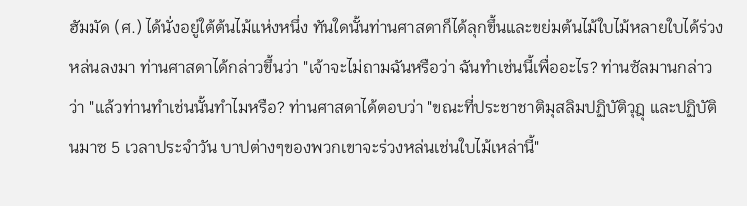ฮัมมัด (ศ.) ได้นั่งอยู่ใต้ต้นไม้แห่งหนึ่ง ทันใดนั้นท่านศาสดาก็ได้ลุกขึ้นและขย่มต้นไม้ใบไม้หลายใบได้ร่วงหล่นลงมา ท่านศาสดาได้กล่าวขึ้นว่า "เจ้าจะไม่ถามฉันหรือว่า ฉันทำเช่นนี้เพื่ออะไร? ท่านซัลมานกล่าวว่า "แล้วท่านทำเช่นนั้นทำไมหรือ? ท่านศาสดาได้ตอบว่า "ขณะที่ประชาชาติมุสลิมปฏิบัติวุฎุ และปฏิบัตินมาซ 5 เวลาประจำวัน บาปต่างๆของพวกเขาจะร่วงหล่นเช่นใบไม้เหล่านี้"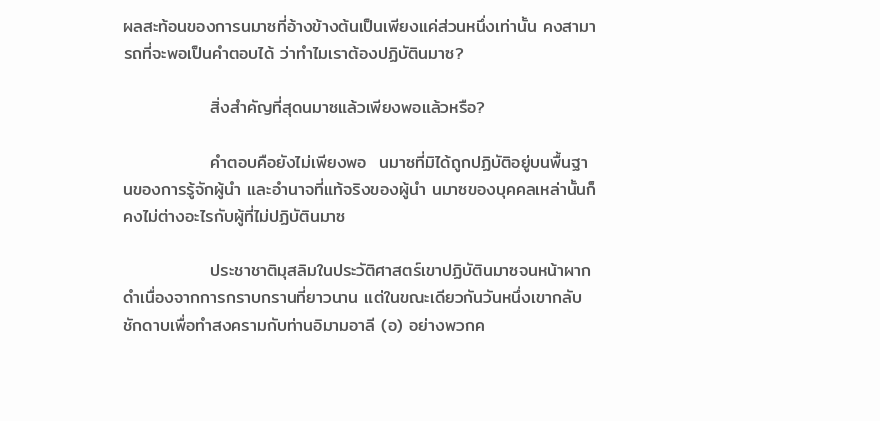ผลสะท้อนของการนมาซที่อ้างข้างต้นเป็นเพียงแค่ส่วนหนึ่งเท่านั้น คงสามารถที่จะพอเป็นคำตอบได้ ว่าทำไมเราต้องปฏิบัตินมาซ?

              สิ่งสำคัญที่สุดนมาซแล้วเพียงพอแล้วหรือ?

              คำตอบคือยังไม่เพียงพอ  นมาซที่มิได้ถูกปฏิบัติอยู่บนพื้นฐานของการรู้จักผู้นำ และอำนาจที่แท้จริงของผู้นำ นมาซของบุคคลเหล่านั้นก็คงไม่ต่างอะไรกับผู้ที่ไม่ปฏิบัตินมาซ

              ประชาชาติมุสลิมในประวัติศาสตร์เขาปฏิบัตินมาซจนหน้าผากดำเนื่องจากการกราบกรานที่ยาวนาน แต่ในขณะเดียวกันวันหนึ่งเขากลับชักดาบเพื่อทำสงครามกับท่านอิมามอาลี (อ) อย่างพวกค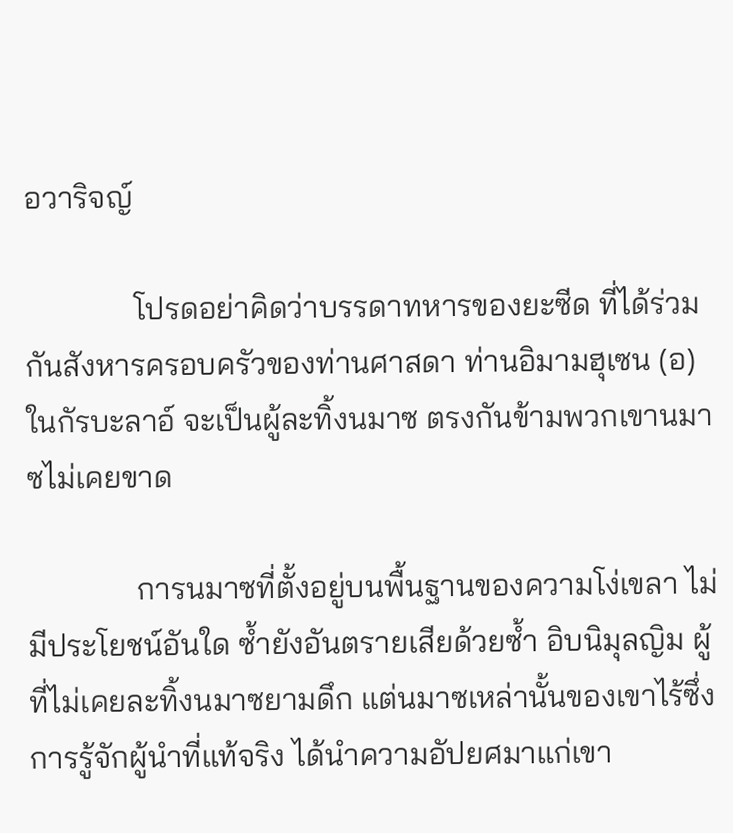อวาริจญ์

              โปรดอย่าคิดว่าบรรดาทหารของยะซีด ที่ได้ร่วมกันสังหารครอบครัวของท่านศาสดา ท่านอิมามฮุเซน (อ) ในกัรบะลาอ์ จะเป็นผู้ละทิ้งนมาซ ตรงกันข้ามพวกเขานมาซไม่เคยขาด

              การนมาซที่ตั้งอยู่บนพื้นฐานของความโง่เขลา ไม่มีประโยชน์อันใด ซ้ำยังอันตรายเสียด้วยซ้ำ อิบนิมุลญิม ผู้ที่ไม่เคยละทิ้งนมาซยามดึก แต่นมาซเหล่านั้นของเขาไร้ซึ่งการรู้จักผู้นำที่แท้จริง ได้นำความอัปยศมาแก่เขา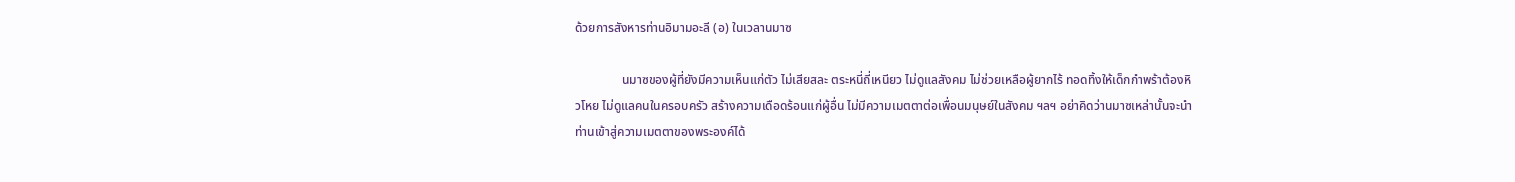ด้วยการสังหารท่านอิมามอะลี (อ) ในเวลานมาซ

               นมาซของผู้ที่ยังมีความเห็นแก่ตัว ไม่เสียสละ ตระหนี่ถี่เหนียว ไม่ดูแลสังคม ไม่ช่วยเหลือผู้ยากไร้ ทอดทิ้งให้เด็กกำพร้าต้องหิวโหย ไม่ดูแลคนในครอบครัว สร้างความเดือดร้อนแก่ผู้อื่น ไม่มีความเมตตาต่อเพื่อนมนุษย์ในสังคม ฯลฯ อย่าคิดว่านมาซเหล่านั้นจะนำท่านเข้าสู่ความเมตตาของพระองค์ได้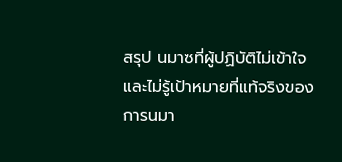สรุป นมาซที่ผู้ปฏิบัติไม่เข้าใจ และไม่รู้เป้าหมายที่แท้จริงของการนมา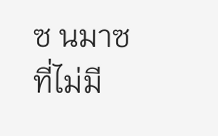ซ นมาซที่ไม่มี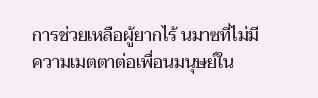การช่วยเหลือผู้ยากไร้ นมาซที่ไม่มีความเมตตาต่อเพื่อนมนุษย์ใน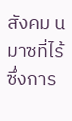สังคม นมาซที่ไร้ซึ่งการ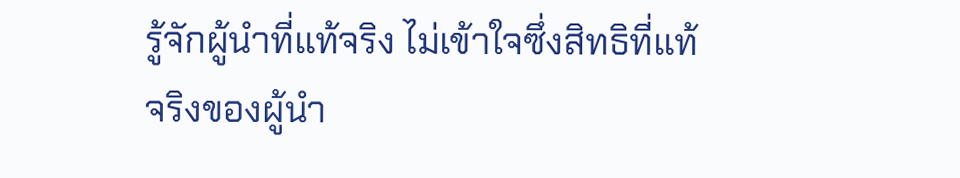รู้จักผู้นำที่แท้จริง ไม่เข้าใจซึ่งสิทธิที่แท้จริงของผู้นำ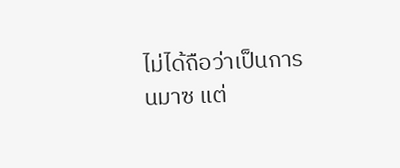ไม่ได้ถือว่าเป็นการนมาซ แต่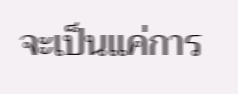จะเป็นแค่การ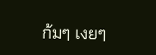ก้มๆ เงยๆ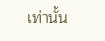เท่านั้น